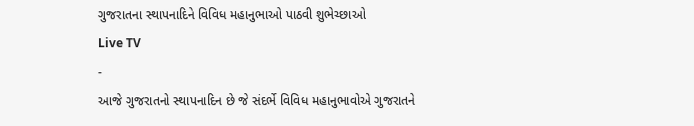ગુજરાતના સ્થાપનાદિને વિવિધ મહાનુભાઓ પાઠવી શુભેચ્છાઓ
Live TV
-
આજે ગુજરાતનો સ્થાપનાદિન છે જે સંદર્ભે વિવિધ મહાનુભાવોએ ગુજરાતને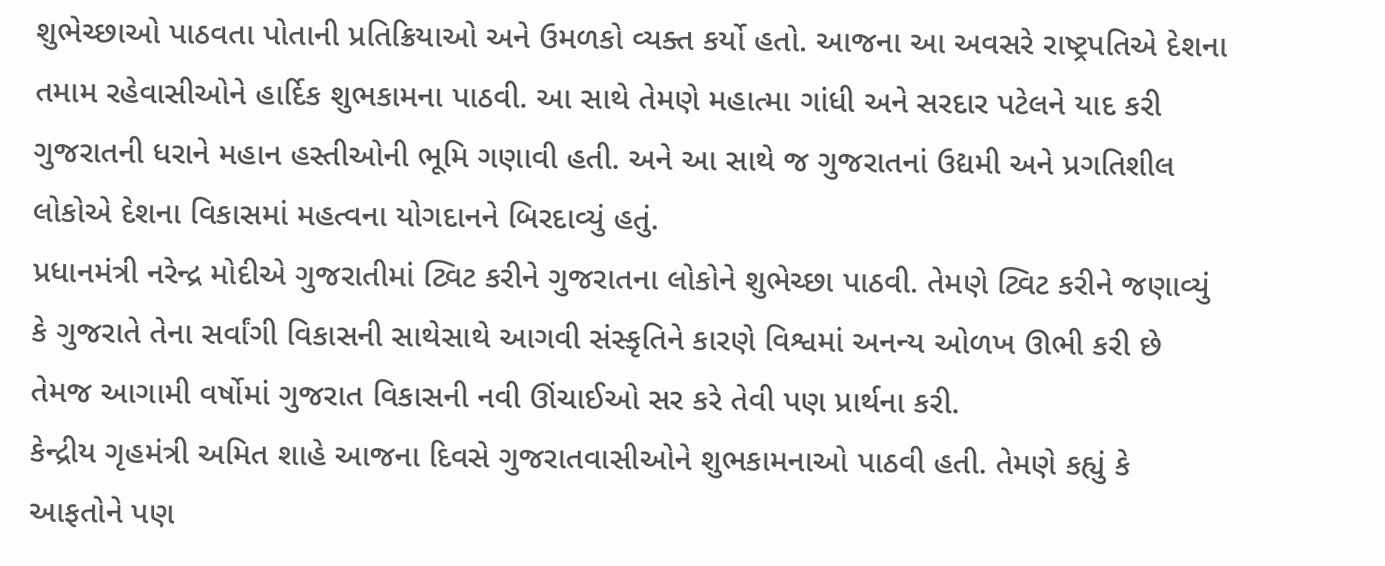શુભેચ્છાઓ પાઠવતા પોતાની પ્રતિક્રિયાઓ અને ઉમળકો વ્યક્ત કર્યો હતો. આજના આ અવસરે રાષ્ટ્રપતિએ દેશના તમામ રહેવાસીઓને હાર્દિક શુભકામના પાઠવી. આ સાથે તેમણે મહાત્મા ગાંધી અને સરદાર પટેલને યાદ કરી ગુજરાતની ધરાને મહાન હસ્તીઓની ભૂમિ ગણાવી હતી. અને આ સાથે જ ગુજરાતનાં ઉદ્યમી અને પ્રગતિશીલ લોકોએ દેશના વિકાસમાં મહત્વના યોગદાનને બિરદાવ્યું હતું.
પ્રધાનમંત્રી નરેન્દ્ર મોદીએ ગુજરાતીમાં ટ્વિટ કરીને ગુજરાતના લોકોને શુભેચ્છા પાઠવી. તેમણે ટ્વિટ કરીને જણાવ્યું કે ગુજરાતે તેના સર્વાંગી વિકાસની સાથેસાથે આગવી સંસ્કૃતિને કારણે વિશ્વમાં અનન્ય ઓળખ ઊભી કરી છે તેમજ આગામી વર્ષોમાં ગુજરાત વિકાસની નવી ઊંચાઈઓ સર કરે તેવી પણ પ્રાર્થના કરી.
કેન્દ્રીય ગૃહમંત્રી અમિત શાહે આજના દિવસે ગુજરાતવાસીઓને શુભકામનાઓ પાઠવી હતી. તેમણે કહ્યું કે આફતોને પણ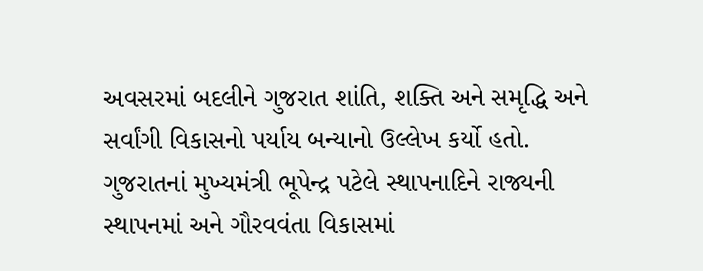અવસરમાં બદલીને ગુજરાત શાંતિ, શક્તિ અને સમૃદ્ધિ અને સર્વાંગી વિકાસનો પર્યાય બન્યાનો ઉલ્લેખ કર્યો હતો.
ગુજરાતનાં મુખ્યમંત્રી ભૂપેન્દ્ર પટેલે સ્થાપનાદિને રાજ્યની સ્થાપનમાં અને ગૌરવવંતા વિકાસમાં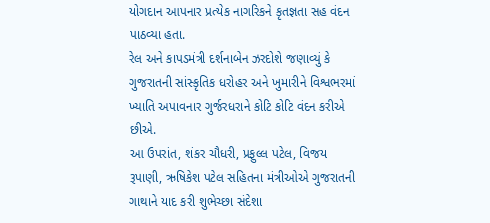યોગદાન આપનાર પ્રત્યેક નાગરિકને કૃતજ્ઞતા સહ વંદન પાઠવ્યા હતા.
રેલ અને કાપડમંત્રી દર્શનાબેન ઝરદોશે જણાવ્યું કે ગુજરાતની સાંસ્કૃતિક ધરોહર અને ખુમારીને વિશ્વભરમાં ખ્યાતિ અપાવનાર ગુર્જરધરાને કોટિ કોટિ વંદન કરીએ છીએ.
આ ઉપરાંત, શંકર ચૌધરી, પ્રફુલ્લ પટેલ, વિજય રૂપાણી, ઋષિકેશ પટેલ સહિતના મંત્રીઓએ ગુજરાતની ગાથાને યાદ કરી શુભેચ્છા સંદેશા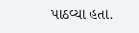પાઠવ્યા હતા.